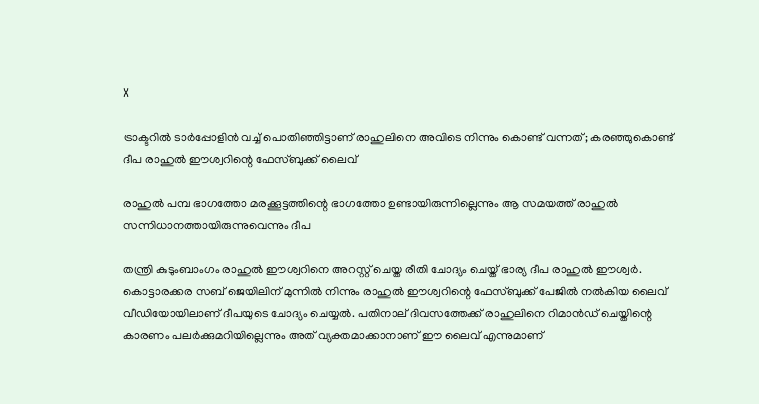X

ട്രാക്ടറില്‍ ടാര്‍പ്പോളിന്‍ വച്ച് പൊതിഞ്ഞിട്ടാണ് രാഹുലിനെ അവിടെ നിന്നും കൊണ്ട് വന്നത്; കരഞ്ഞുകൊണ്ട് ദീപ രാഹുല്‍ ഈശ്വറിന്റെ ഫേസ്ബുക്ക് ലൈവ്

രാഹുല്‍ പമ്പ ഭാഗത്തോ മരക്കൂട്ടത്തിന്റെ ഭാഗത്തോ ഉണ്ടായിരുന്നില്ലെന്നും ആ സമയത്ത് രാഹുല്‍ സന്നിധാനത്തായിരുന്നുവെന്നും ദീപ

തന്ത്രി കുടുംബാംഗം രാഹുല്‍ ഈശ്വറിനെ അറസ്റ്റ് ചെയ്ത രീതി ചോദ്യം ചെയ്ത് ഭാര്യ ദീപ രാഹുല്‍ ഈശ്വര്‍. കൊട്ടാരക്കര സബ് ജെയിലിന് മുന്നില്‍ നിന്നും രാഹുല്‍ ഈശ്വറിന്റെ ഫേസ്ബുക്ക് പേജില്‍ നല്‍കിയ ലൈവ് വീഡിയോയിലാണ് ദീപയുടെ ചോദ്യം ചെയ്യല്‍. പതിനാല് ദിവസത്തേക്ക് രാഹുലിനെ റിമാന്‍ഡ് ചെയ്തിന്റെ കാരണം പലര്‍ക്കുമറിയില്ലെന്നും അത് വ്യക്തമാക്കാനാണ് ഈ ലൈവ് എന്നുമാണ്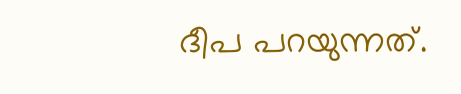ദീപ പറയുന്നത്.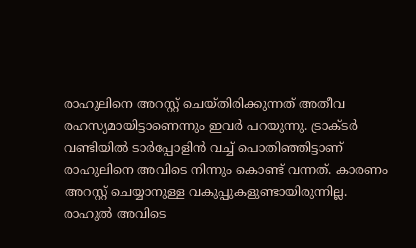രാഹുലിനെ അറസ്റ്റ് ചെയ്തിരിക്കുന്നത് അതീവ രഹസ്യമായിട്ടാണെന്നും ഇവര്‍ പറയുന്നു. ട്രാക്ടര്‍ വണ്ടിയില്‍ ടാര്‍പ്പോളിന്‍ വച്ച് പൊതിഞ്ഞിട്ടാണ് രാഹുലിനെ അവിടെ നിന്നും കൊണ്ട് വന്നത്. കാരണം അറസ്റ്റ് ചെയ്യാനുള്ള വകുപ്പുകളുണ്ടായിരുന്നില്ല. രാഹുല്‍ അവിടെ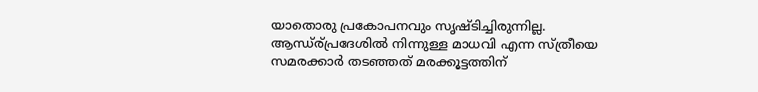യാതൊരു പ്രകോപനവും സൃഷ്ടിച്ചിരുന്നില്ല. ആന്ധ്ര്പ്രദേശില്‍ നിന്നുള്ള മാധവി എന്ന സ്ത്രീയെ സമരക്കാര്‍ തടഞ്ഞത് മരക്കൂട്ടത്തിന്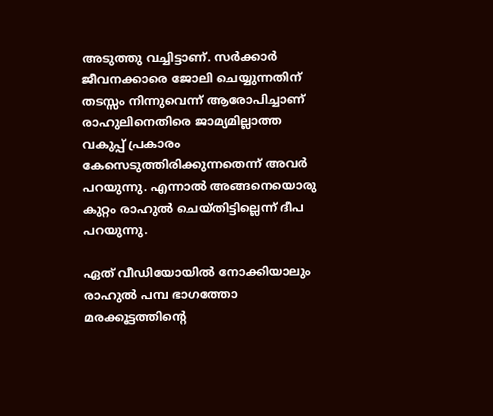അടുത്തു വച്ചിട്ടാണ്. സര്‍ക്കാര്‍ ജീവനക്കാരെ ജോലി ചെയ്യുന്നതിന് തടസ്സം നിന്നുവെന്ന് ആരോപിച്ചാണ് രാഹുലിനെതിരെ ജാമ്യമില്ലാത്ത വകുപ്പ് പ്രകാരം കേസെടുത്തിരിക്കുന്നതെന്ന് അവര്‍ പറയുന്നു. എന്നാല്‍ അങ്ങനെയൊരു കുറ്റം രാഹുല്‍ ചെയ്തിട്ടില്ലെന്ന് ദീപ പറയുന്നു.

ഏത് വീഡിയോയില്‍ നോക്കിയാലും രാഹുല്‍ പമ്പ ഭാഗത്തോ മരക്കൂട്ടത്തിന്റെ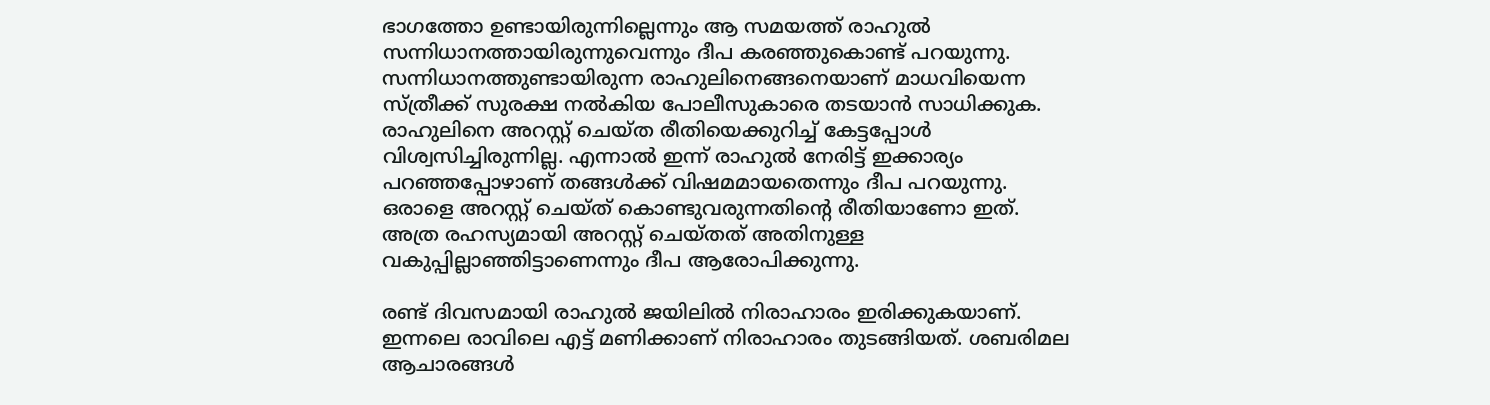ഭാഗത്തോ ഉണ്ടായിരുന്നില്ലെന്നും ആ സമയത്ത് രാഹുല്‍ സന്നിധാനത്തായിരുന്നുവെന്നും ദീപ കരഞ്ഞുകൊണ്ട് പറയുന്നു. സന്നിധാനത്തുണ്ടായിരുന്ന രാഹുലിനെങ്ങനെയാണ് മാധവിയെന്ന സ്ത്രീക്ക് സുരക്ഷ നല്‍കിയ പോലീസുകാരെ തടയാന്‍ സാധിക്കുക. രാഹുലിനെ അറസ്റ്റ് ചെയ്ത രീതിയെക്കുറിച്ച് കേട്ടപ്പോള്‍ വിശ്വസിച്ചിരുന്നില്ല. എന്നാല്‍ ഇന്ന് രാഹുല്‍ നേരിട്ട് ഇക്കാര്യം പറഞ്ഞപ്പോഴാണ് തങ്ങള്‍ക്ക് വിഷമമായതെന്നും ദീപ പറയുന്നു. ഒരാളെ അറസ്റ്റ് ചെയ്ത് കൊണ്ടുവരുന്നതിന്റെ രീതിയാണോ ഇത്. അത്ര രഹസ്യമായി അറസ്റ്റ് ചെയ്തത് അതിനുള്ള വകുപ്പില്ലാഞ്ഞിട്ടാണെന്നും ദീപ ആരോപിക്കുന്നു.

രണ്ട് ദിവസമായി രാഹുല്‍ ജയിലില്‍ നിരാഹാരം ഇരിക്കുകയാണ്. ഇന്നലെ രാവിലെ എട്ട് മണിക്കാണ് നിരാഹാരം തുടങ്ങിയത്. ശബരിമല ആചാരങ്ങള്‍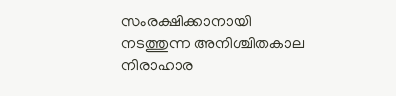സംരക്ഷിക്കാനായി നടത്തുന്ന അനിശ്ചിതകാല നിരാഹാര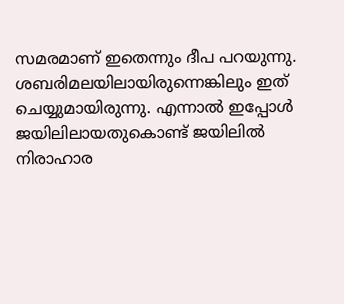സമരമാണ് ഇതെന്നും ദീപ പറയുന്നു. ശബരിമലയിലായിരുന്നെങ്കിലും ഇത് ചെയ്യുമായിരുന്നു. എന്നാല്‍ ഇപ്പോള്‍ ജയിലിലായതുകൊണ്ട് ജയിലില്‍ നിരാഹാര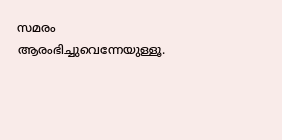സമരം ആരംഭിച്ചുവെന്നേയുള്ളൂ.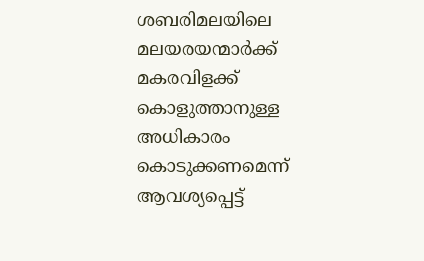ശബരിമലയിലെ മലയരയന്മാര്‍ക്ക് മകരവിളക്ക് കൊളുത്താനുള്ള അധികാരം കൊടുക്കണമെന്ന് ആവശ്യപ്പെട്ട്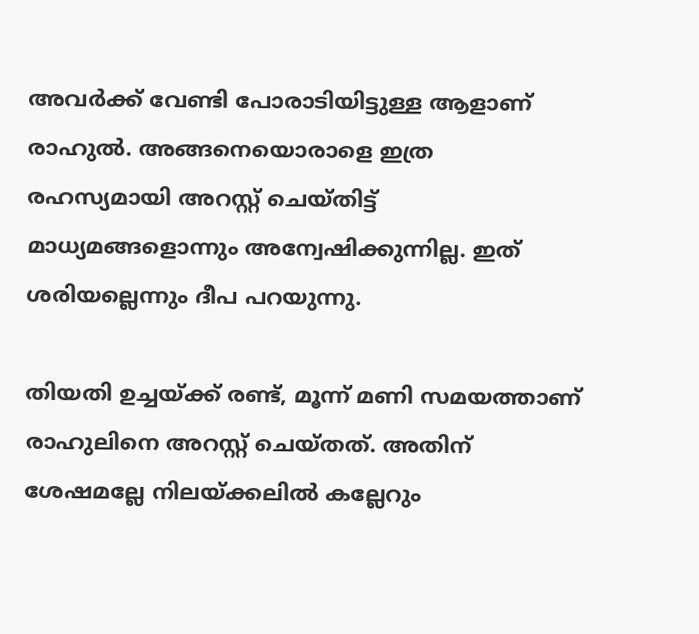അവര്‍ക്ക് വേണ്ടി പോരാടിയിട്ടുള്ള ആളാണ് രാഹുല്‍. അങ്ങനെയൊരാളെ ഇത്ര രഹസ്യമായി അറസ്റ്റ് ചെയ്തിട്ട് മാധ്യമങ്ങളൊന്നും അന്വേഷിക്കുന്നില്ല. ഇത് ശരിയല്ലെന്നും ദീപ പറയുന്നു.

തിയതി ഉച്ചയ്ക്ക് രണ്ട്, മൂന്ന് മണി സമയത്താണ് രാഹുലിനെ അറസ്റ്റ് ചെയ്തത്. അതിന് ശേഷമല്ലേ നിലയ്ക്കലില്‍ കല്ലേറും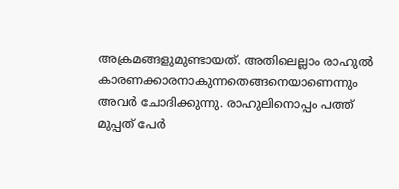അക്രമങ്ങളുമുണ്ടായത്. അതിലെല്ലാം രാഹുല്‍ കാരണക്കാരനാകുന്നതെങ്ങനെയാണെന്നും അവര്‍ ചോദിക്കുന്നു. രാഹുലിനൊപ്പം പത്ത് മുപ്പത് പേര്‍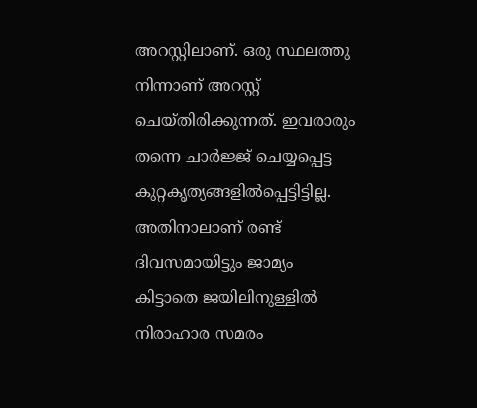അറസ്റ്റിലാണ്. ഒരു സ്ഥലത്തു നിന്നാണ് അറസ്റ്റ് ചെയ്തിരിക്കുന്നത്. ഇവരാരും തന്നെ ചാര്‍ജ്ജ് ചെയ്യപ്പെട്ട കുറ്റകൃത്യങ്ങളില്‍പ്പെട്ടിട്ടില്ല. അതിനാലാണ് രണ്ട് ദിവസമായിട്ടും ജാമ്യം കിട്ടാതെ ജയിലിനുള്ളില്‍ നിരാഹാര സമരം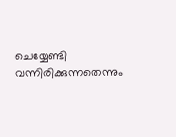ചെയ്യേണ്ടി വന്നിരിക്കുന്നതെന്നും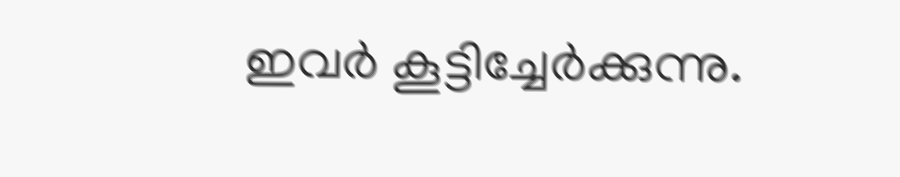ഇവര്‍ കൂട്ടിച്ചേര്‍ക്കുന്നു.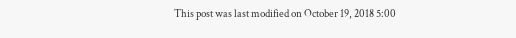This post was last modified on October 19, 2018 5:00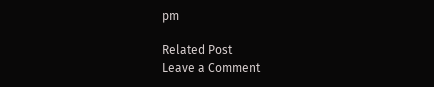pm

Related Post
Leave a Comment